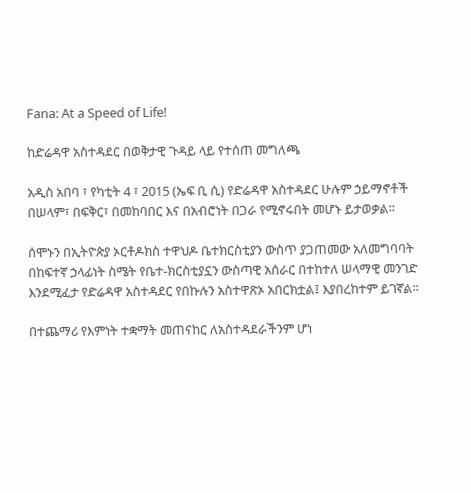Fana: At a Speed of Life!

ከድሬዳዋ አስተዳደር በወቅታዊ ጉዳይ ላይ የተሰጠ መግለጫ

አዲስ አበባ ፣ የካቲት 4 ፣ 2015 (ኤፍ ቢ ሲ) የድሬዳዋ አስተዳደር ሁሉም ኃይማኖቶች በሠላም፣ በፍቅር፣ በመከባበር እና በአብሮነት በጋራ የሚኖሩበት መሆኑ ይታወቃል፡፡

ሰሞኑን በኢትዮጵያ ኦርቶዶክስ ተዋህዶ ቤተክርስቲያን ውስጥ ያጋጠመው አለመግባባት በከፍተኛ ኃላፊነት ስሜት የቤተ-ክርስቲያኗን ውስጣዊ አሰራር በተከተለ ሠላማዊ መንገድ እንደሚፈታ የድሬዳዋ አስተዳደር የበኩሉን አስተዋጽኦ አበርክቷል፤ እያበረከተም ይገኛል፡፡

በተጨማሪ የእምነት ተቋማት መጠናከር ለአስተዳደራችንም ሆነ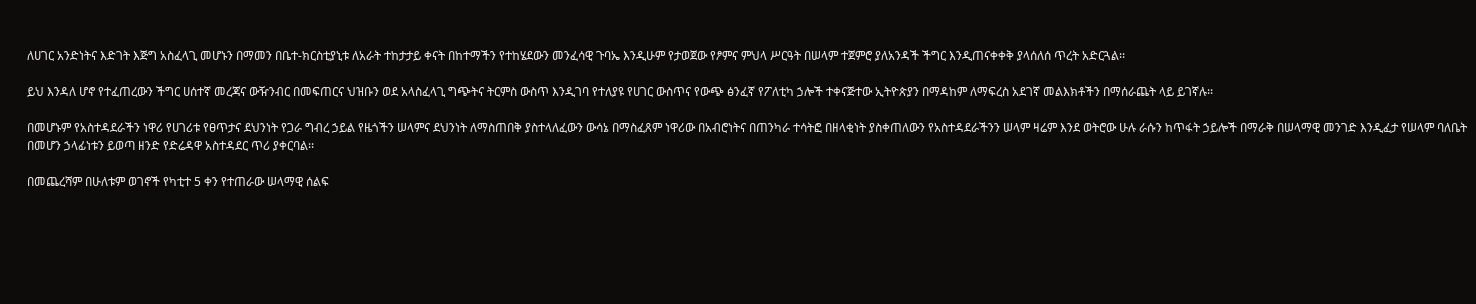ለሀገር አንድነትና እድገት እጅግ አስፈላጊ መሆኑን በማመን በቤተ-ክርስቲያኒቱ ለአራት ተከታታይ ቀናት በከተማችን የተከሄደውን መንፈሳዊ ጉባኤ እንዲሁም የታወጀው የፆምና ምህላ ሥርዓት በሠላም ተጀምሮ ያለአንዳች ችግር እንዲጠናቀቀቅ ያላሰለሰ ጥረት አድርጓል፡፡

ይህ እንዳለ ሆኖ የተፈጠረውን ችግር ሀሰተኛ መረጃና ውዥንብር በመፍጠርና ህዝቡን ወደ አላስፈላጊ ግጭትና ትርምስ ውስጥ እንዲገባ የተለያዩ የሀገር ውስጥና የውጭ ፅንፈኛ የፖለቲካ ኃሎች ተቀናጅተው ኢትዮጵያን በማዳከም ለማፍረስ አደገኛ መልእክቶችን በማሰራጨት ላይ ይገኛሉ፡፡

በመሆኑም የአስተዳደራችን ነዋሪ የሀገሪቱ የፀጥታና ደህንነት የጋራ ግብረ ኃይል የዜጎችን ሠላምና ደህንነት ለማስጠበቅ ያስተላለፈውን ውሳኔ በማስፈጸም ነዋሪው በአብሮነትና በጠንካራ ተሳትፎ በዘላቂነት ያስቀጠለውን የአስተዳደራችንን ሠላም ዛሬም እንደ ወትሮው ሁሉ ራሱን ከጥፋት ኃይሎች በማራቅ በሠላማዊ መንገድ እንዲፈታ የሠላም ባለቤት በመሆን ኃላፊነቱን ይወጣ ዘንድ የድሬዳዋ አስተዳደር ጥሪ ያቀርባል፡፡

በመጨረሻም በሁለቱም ወገኖች የካቲተ 5 ቀን የተጠራው ሠላማዊ ሰልፍ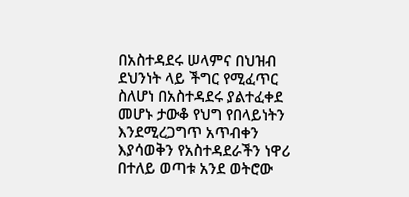በአስተዳደሩ ሠላምና በህዝብ ደህንነት ላይ ችግር የሚፈጥር ስለሆነ በአስተዳደሩ ያልተፈቀደ መሆኑ ታውቆ የህግ የበላይነትን እንደሚረጋግጥ አጥብቀን እያሳወቅን የአስተዳደራችን ነዋሪ በተለይ ወጣቱ አንደ ወትሮው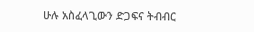ሁሉ አስፈላጊውን ድጋፍና ትብብር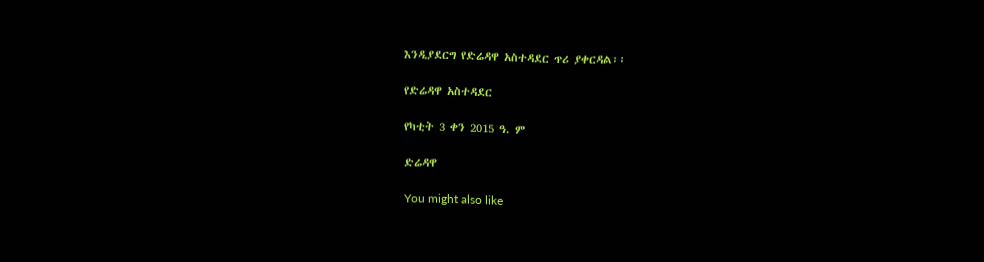እንዲያደርግ የድሬዳዋ አስተዳደር ጥሪ ያቀርዳል፡፡

የድሬዳዋ አስተዳደር

የካቲት 3 ቀን 2015 ዓ. ም

ድሬዳዋ

You might also like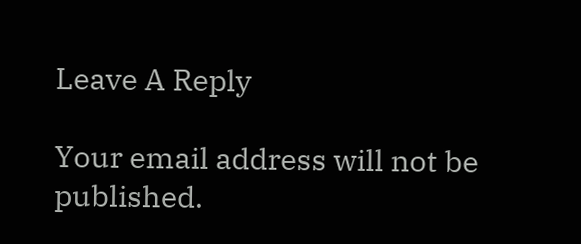Leave A Reply

Your email address will not be published.